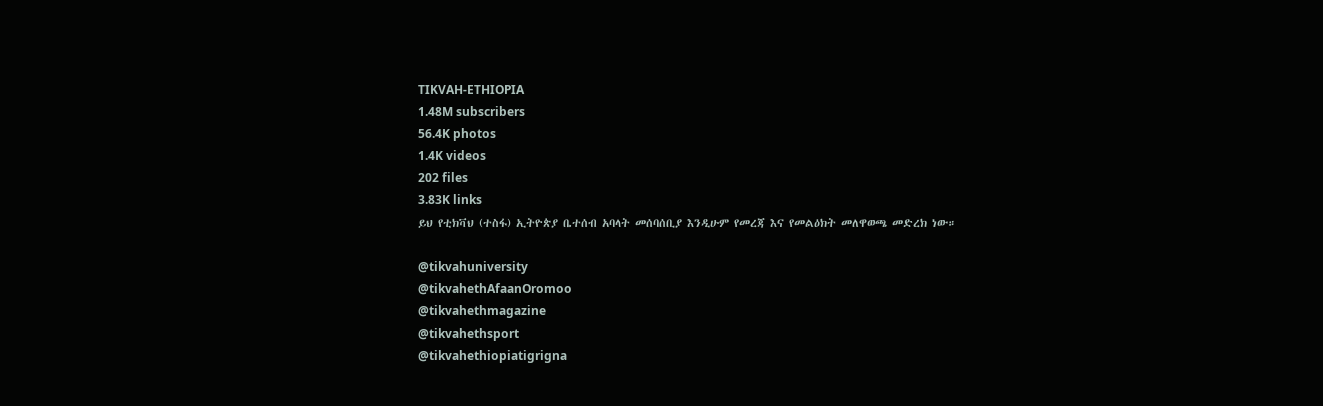TIKVAH-ETHIOPIA
1.48M subscribers
56.4K photos
1.4K videos
202 files
3.83K links
ይህ የቲክቫህ (ተስፋ) ኢትዮጵያ ቤተሰብ አባላት መሰባሰቢያ እንዲሁም የመረጃ እና የመልዕክት መለዋወጫ መድረክ ነው።

@tikvahuniversity
@tikvahethAfaanOromoo
@tikvahethmagazine
@tikvahethsport
@tikvahethiopiatigrigna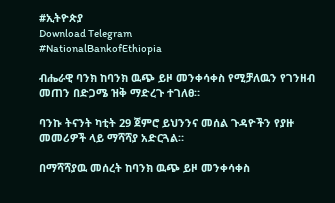#ኢትዮጵያ
Download Telegram
#NationalBankofEthiopia

ብሔራዊ ባንክ ከባንክ ዉጭ ይዞ መንቀሳቀስ የሚቻለዉን የገንዘብ መጠን በድጋሜ ዝቅ ማድረጉ ተገለፀ።

ባንኩ ትናንት ካቲት 29 ጀምሮ ይህንንና መሰል ጉዳዮችን የያዙ መመሪዎች ላይ ማሻሻያ አድርጓል።

በማሻሻያዉ መሰረት ከባንክ ዉጭ ይዞ መንቀሳቀስ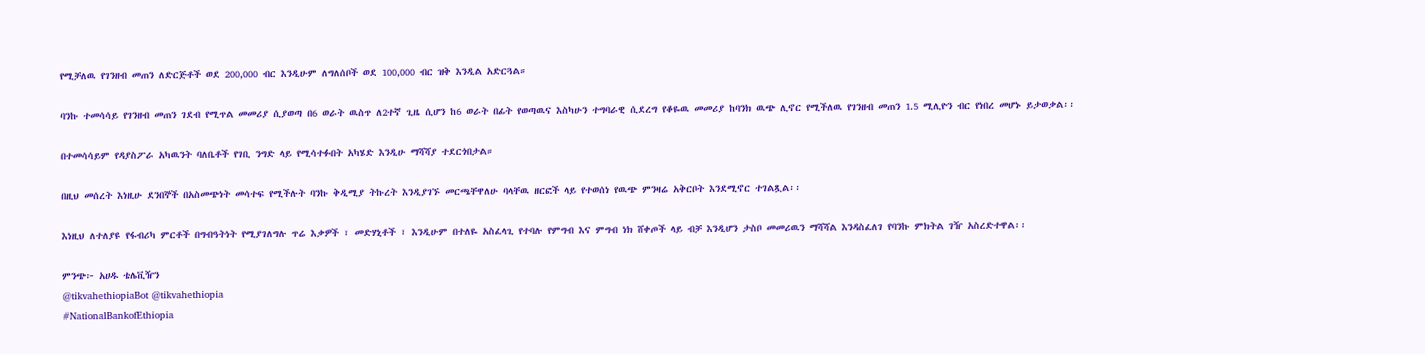የሚቻለዉ የገንዘብ መጠን ለድርጅቶች ወደ 200,000 ብር እንዲሁም ለግለሰቦች ወደ 100,000 ብር ዝቅ እንዲል አድርጓል።

ባንኩ ተመሳሳይ የገንዘብ መጠን ገደብ የሚጥል መመሪያ ሲያወጣ በ6 ወራት ዉስጥ ለ2ተኛ ጊዜ ሲሆን ከ6 ወራት በፊት የወጣዉና እስካሁን ተግባራዊ ሲደረግ የቆዬዉ መመሪያ ከባንክ ዉጭ ሊኖር የሚችለዉ የገንዘብ መጠን 1.5 ሚሊዮን ብር የነበረ መሆኑ ይታወቃል፡፡

በተመሳሳይም የዳያስፖራ አካዉንት ባለቤቶች የገቢ ንግድ ላይ የሚሳተፉበት አካሄድ እንዲሁ ማሻሻያ ተደርጎበታል።

በዚህ መሰረት እነዚሁ ደንበኞች በአስመጭነት መሳተፍ የሚችሉት ባንኩ ቅዲሚያ ትኩረት እንዲያገኙ መርጫቸዋለሁ ባላቸዉ ዘርፎች ላይ የተወሰነ የዉጭ ምንዛሬ አቅርቦት እንደሚኖር ተገልጿል፡፡

እነዚህ ለተለያዩ የፋብሪካ ምርቶች በግብዓትነት የሚያገለግሉ ጥሬ እቃዎች ፣ መድሃኒቶች ፣ እንዲሁም በተለዬ አስፈላጊ የተባሉ የምግብ እና ምግብ ነክ ሸቀጦች ላይ ብቻ እንዲሆን ታስቦ መመሪዉን ማሻሻል እንዳስፈለገ የባንኩ ምክትል ገዥ አስረድተዋል፡፡

ምንጭ፦ አሀዱ ቴሌቪዥን
@tikvahethiopiaBot @tikvahethiopia
#NationalBankofEthiopia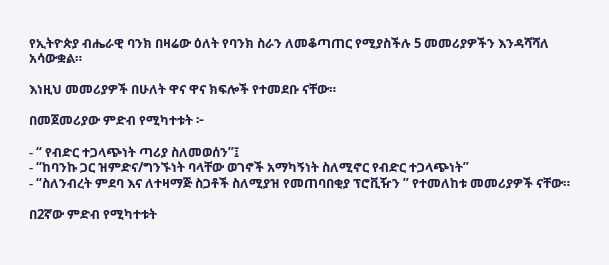የኢትዮጵያ ብሔራዊ ባንክ በዛሬው ዕለት የባንክ ስራን ለመቆጣጠር የሚያስችሉ 5 መመሪያዎችን እንዳሻሻለ አሳውቋል።

እነዚህ መመሪያዎች በሁለት ዋና ዋና ክፍሎች የተመደቡ ናቸው።

በመጀመሪያው ምድብ የሚካተቱት ፦

- “ የብድር ተጋላጭነት ጣሪያ ስለመወሰን”፤
- “ከባንኩ ጋር ዝምድና/ግንኙነት ባላቸው ወገኖች አማካኝነት ስለሚኖር የብድር ተጋላጭነት”
- “ስለንብረት ምደባ እና ለተዛማጅ ስጋቶች ስለሚያዝ የመጠባበቂያ ፕሮቪዥን ” የተመለከቱ መመሪያዎች ናቸው።

በ2ኛው ምድብ የሚካተቱት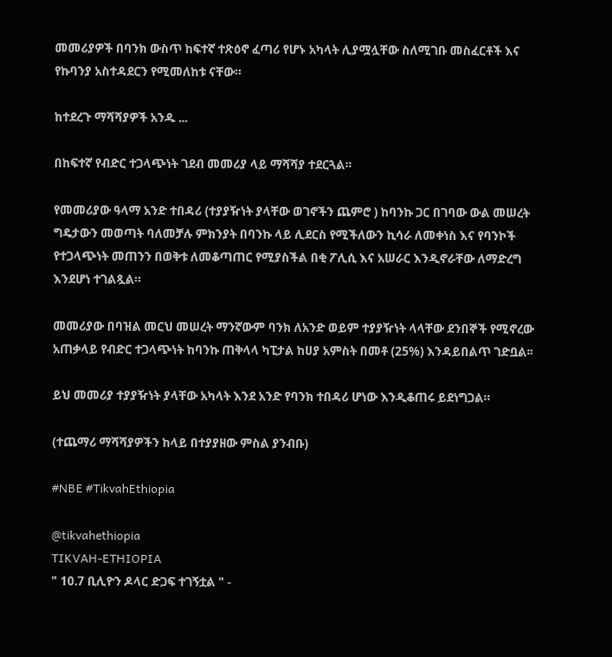መመሪያዎች በባንክ ውስጥ ከፍተኛ ተጽዕኖ ፈጣሪ የሆኑ አካላት ሊያሟሏቸው ስለሚገቡ መስፈርቶች እና የኩባንያ አስተዳደርን የሚመለከቱ ናቸው።

ከተደረጉ ማሻሻያዎች አንዱ ...

በከፍተኛ የብድር ተጋላጭነት ገደብ መመሪያ ላይ ማሻሻያ ተደርጓል።

የመመሪያው ዓላማ አንድ ተበዳሪ (ተያያዥነት ያላቸው ወገኖችን ጨምሮ ) ከባንኩ ጋር በገባው ውል መሠረት ግዴታውን መወጣት ባለመቻሉ ምክንያት በባንኩ ላይ ሊደርስ የሚችለውን ኪሳራ ለመቀነስ እና የባንኮች የተጋላጭነት መጠንን በወቅቱ ለመቆጣጠር የሚያስችል በቂ ፖሊሲ እና አሠራር እንዲኖራቸው ለማድረግ እንደሆነ ተገልጿል።

መመሪያው በባዝል መርህ መሠረት ማንኛውም ባንክ ለአንድ ወይም ተያያዥነት ላላቸው ደንበኞች የሚኖረው አጠቃላይ የብድር ተጋላጭነት ከባንኩ ጠቅላላ ካፒታል ከሀያ አምስት በመቶ (25%) እንዳይበልጥ ገድቧል፡፡

ይህ መመሪያ ተያያዥነት ያላቸው አካላት እንደ አንድ የባንክ ተበዳሪ ሆነው እንዲቆጠሩ ይደነግጋል።

(ተጨማሪ ማሻሻያዎችን ከላይ በተያያዘው ምስል ያንብቡ)

#NBE #TikvahEthiopia

@tikvahethiopia
TIKVAH-ETHIOPIA
" 10.7 ቢሊዮን ዶላር ድጋፍ ተገኝቷል " -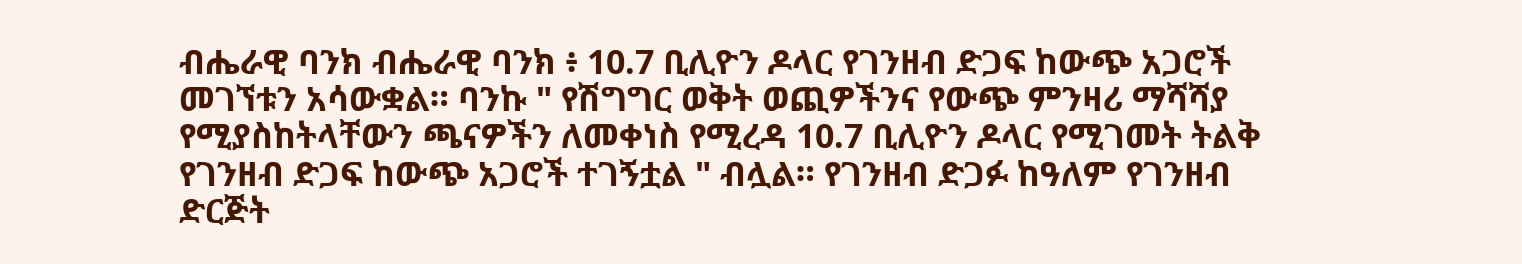ብሔራዊ ባንክ ብሔራዊ ባንክ ፥ 10.7 ቢሊዮን ዶላር የገንዘብ ድጋፍ ከውጭ አጋሮች መገኘቱን አሳውቋል። ባንኩ " የሽግግር ወቅት ወጪዎችንና የውጭ ምንዛሪ ማሻሻያ የሚያስከትላቸውን ጫናዎችን ለመቀነስ የሚረዳ 10.7 ቢሊዮን ዶላር የሚገመት ትልቅ የገንዘብ ድጋፍ ከውጭ አጋሮች ተገኝቷል " ብሏል። የገንዘብ ድጋፉ ከዓለም የገንዘብ ድርጅት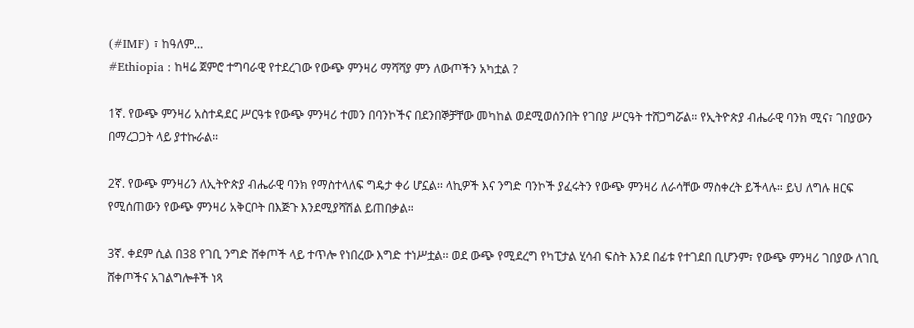(#IMF) ፣ ከዓለም…
#Ethiopia : ከዛሬ ጀምሮ ተግባራዊ የተደረገው የውጭ ምንዛሪ ማሻሻያ ምን ለውጦችን አካቷል ?

1ኛ. የውጭ ምንዛሪ አስተዳደር ሥርዓቱ የውጭ ምንዛሪ ተመን በባንኮችና በደንበኞቻቸው መካከል ወደሚወሰንበት የገበያ ሥርዓት ተሸጋግሯል። የኢትዮጵያ ብሔራዊ ባንክ ሚና፣ ገበያውን በማረጋጋት ላይ ያተኩራል።

2ኛ. የውጭ ምንዛሪን ለኢትዮጵያ ብሔራዊ ባንክ የማስተላለፍ ግዴታ ቀሪ ሆኗል፡፡ ላኪዎች እና ንግድ ባንኮች ያፈሩትን የውጭ ምንዛሪ ለራሳቸው ማስቀረት ይችላሉ። ይህ ለግሉ ዘርፍ የሚሰጠውን የውጭ ምንዛሪ አቅርቦት በእጅጉ እንደሚያሻሽል ይጠበቃል።

3ኛ. ቀደም ሲል በ38 የገቢ ንግድ ሸቀጦች ላይ ተጥሎ የነበረው እግድ ተነሥቷል፡፡ ወደ ውጭ የሚደረግ የካፒታል ሂሳብ ፍስት እንደ በፊቱ የተገደበ ቢሆንም፣ የውጭ ምንዛሪ ገበያው ለገቢ ሸቀጦችና አገልግሎቶች ነጻ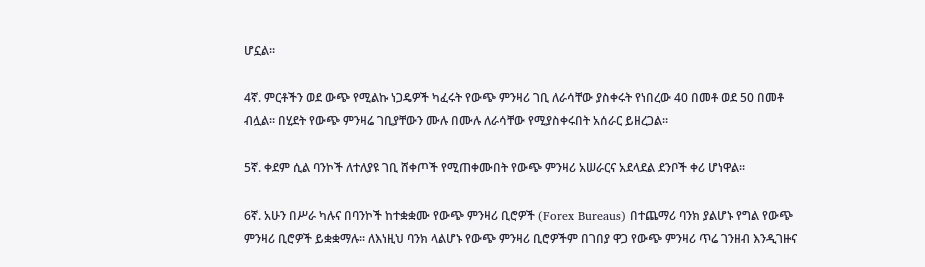ሆኗል፡፡

4ኛ. ምርቶችን ወደ ውጭ የሚልኩ ነጋዴዎች ካፈሩት የውጭ ምንዛሪ ገቢ ለራሳቸው ያስቀሩት የነበረው 40 በመቶ ወደ 50 በመቶ ብሏል፡፡ በሂደት የውጭ ምንዛሬ ገቢያቸውን ሙሉ በሙሉ ለራሳቸው የሚያስቀሩበት አሰራር ይዘረጋል።

5ኛ. ቀደም ሲል ባንኮች ለተለያዩ ገቢ ሸቀጦች የሚጠቀሙበት የውጭ ምንዛሪ አሠራርና አደላደል ደንቦች ቀሪ ሆነዋል፡፡

6ኛ. አሁን በሥራ ካሉና በባንኮች ከተቋቋሙ የውጭ ምንዛሪ ቢሮዎች (Forex Bureaus) በተጨማሪ ባንክ ያልሆኑ የግል የውጭ ምንዛሪ ቢሮዎች ይቋቋማሉ፡፡ ለእነዚህ ባንክ ላልሆኑ የውጭ ምንዛሪ ቢሮዎችም በገበያ ዋጋ የውጭ ምንዛሪ ጥሬ ገንዘብ እንዲገዙና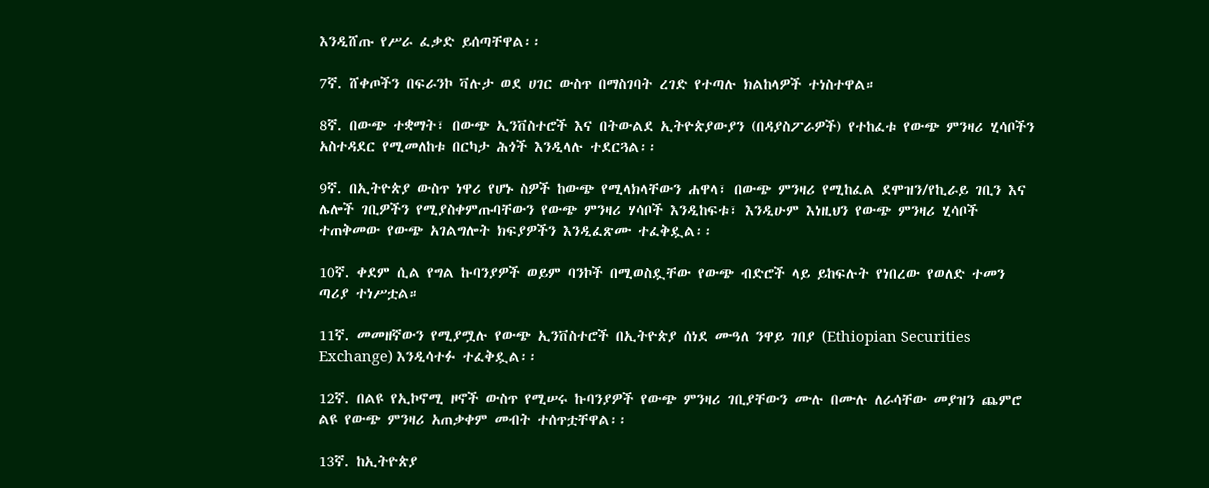እንዲሸጡ የሥራ ፈቃድ ይሰጣቸዋል፡፡

7ኛ. ሸቀጦችን በፍራንኮ ቫሉታ ወደ ሀገር ውስጥ በማስገባት ረገድ የተጣሉ ክልከላዎች ተነስተዋል።

8ኛ. በውጭ ተቋማት፣ በውጭ ኢንቨስተሮች እና በትውልደ ኢትዮጵያውያን (በዳያስፖራዎች) የተከፈቱ የውጭ ምንዛሪ ሂሳቦችን አስተዳደር የሚመለከቱ በርካታ ሕጎች እንዲላሉ ተደርጓል፡፡

9ኛ. በኢትዮጵያ ውስጥ ነዋሪ የሆኑ ስዎች ከውጭ የሚላክላቸውን ሐዋላ፣ በውጭ ምንዛሪ የሚከፈል ደሞዝን/የኪራይ ገቢን እና ሌሎች ገቢዎችን የሚያስቀምጡባቸውን የውጭ ምንዛሪ ሃሳቦች እንዲከፍቱ፣ እንዲሁም እነዚህን የውጭ ምንዛሪ ሂሳቦች ተጠቅመው የውጭ አገልግሎት ክፍያዎችን እንዲፈጽሙ ተፈቅዷል፡፡

10ኛ. ቀደም ሲል የግል ኩባንያዎች ወይም ባንኮች በሚወስዷቸው የውጭ ብድሮች ላይ ይከፍሉት የነበረው የወለድ ተመን ጣሪያ ተነሥቷል።

11ኛ. መመዘኛውን የሚያሟሉ የውጭ ኢንቨስተሮች በኢትዮጵያ ሰነደ ሙዓለ ንዋይ ገበያ (Ethiopian Securities Exchange) እንዲሳተፉ ተፈቅዷል፡፡

12ኛ. በልዩ የኢኮኖሚ ዞኖች ውስጥ የሚሠሩ ኩባንያዎች የውጭ ምንዛሪ ገቢያቸውን ሙሉ በሙሉ ለራሳቸው መያዝን ጨምሮ ልዩ የውጭ ምንዛሪ አጠቃቀም መብት ተሰጥቷቸዋል፡፡

13ኛ. ከኢትዮጵያ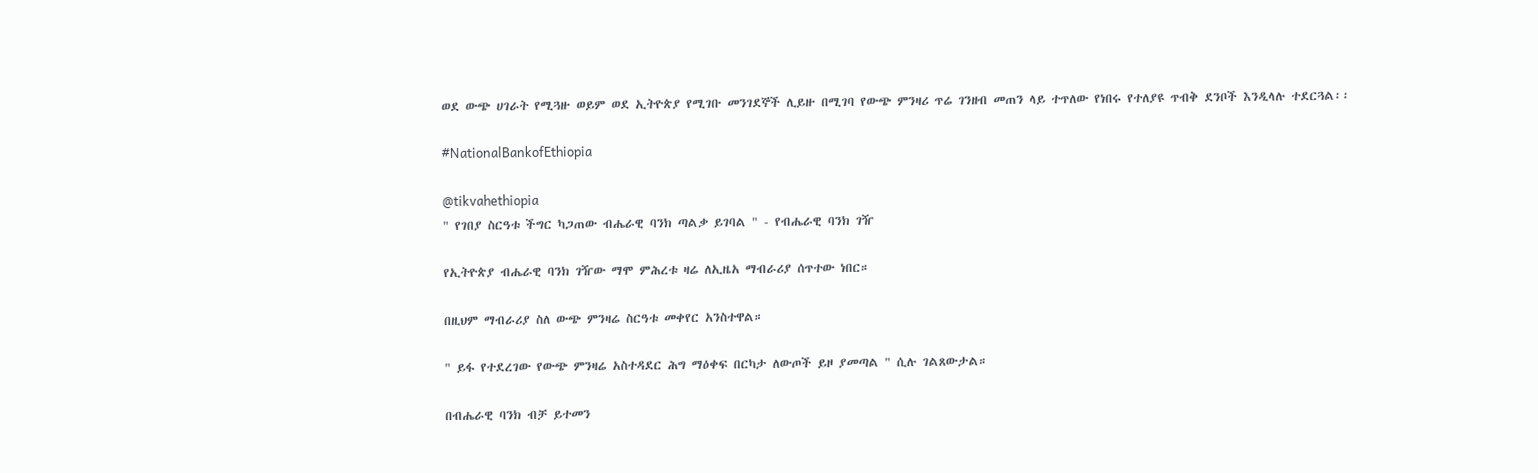ወደ ውጭ ሀገራት የሚጓዙ ወይም ወደ ኢትዮጵያ የሚገቡ መንገደኞች ሊይዙ በሚገባ የውጭ ምንዛሪ ጥሬ ገንዘብ መጠን ላይ ተጥለው የነበሩ የተለያዩ ጥብቅ ደንቦች እንዲላሉ ተደርጓል፡፡

#NationalBankofEthiopia

@tikvahethiopia
" የገበያ ስርዓቱ ችግር ካጋጠው ብሔራዊ ባንክ ጣልቃ ይገባል " - የብሔራዊ ባንክ ገዥ

የኢትዮጵያ ብሔራዊ ባንክ ገዥው ማሞ ምሕረቱ ዛሬ ለኢዜአ ማብራሪያ ሰጥተው ነበር።

በዚህም ማብራሪያ ስለ ውጭ ምንዛሬ ስርዓቱ መቀየር አንስተዋል።

" ይፋ የተደረገው የውጭ ምንዛሬ አስተዳደር ሕግ ማዕቀፍ በርካታ ለውጦች ይዞ ያመጣል " ሲሉ ገልጸውታል።

በብሔራዊ ባንክ ብቻ ይተመን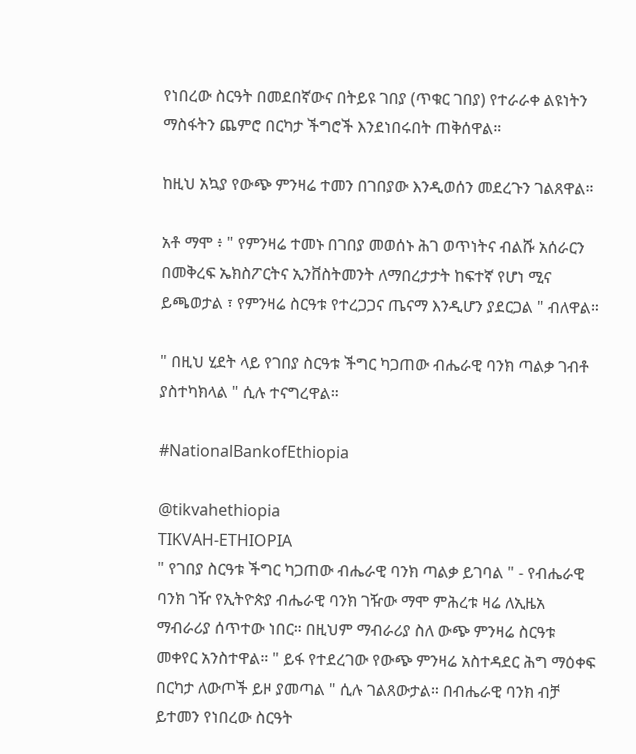የነበረው ስርዓት በመደበኛውና በትይዩ ገበያ (ጥቁር ገበያ) የተራራቀ ልዩነትን ማስፋትን ጨምሮ በርካታ ችግሮች እንደነበሩበት ጠቅሰዋል።

ከዚህ አኳያ የውጭ ምንዛሬ ተመን በገበያው እንዲወሰን መደረጉን ገልጸዋል።

አቶ ማሞ ፥ " የምንዛሬ ተመኑ በገበያ መወሰኑ ሕገ ወጥነትና ብልሹ አሰራርን በመቅረፍ ኤክስፖርትና ኢንቨስትመንት ለማበረታታት ከፍተኛ የሆነ ሚና ይጫወታል ፣ የምንዛሬ ስርዓቱ የተረጋጋና ጤናማ እንዲሆን ያደርጋል " ብለዋል።

" በዚህ ሂደት ላይ የገበያ ስርዓቱ ችግር ካጋጠው ብሔራዊ ባንክ ጣልቃ ገብቶ ያስተካክላል " ሲሉ ተናግረዋል።

#NationalBankofEthiopia

@tikvahethiopia
TIKVAH-ETHIOPIA
" የገበያ ስርዓቱ ችግር ካጋጠው ብሔራዊ ባንክ ጣልቃ ይገባል " - የብሔራዊ ባንክ ገዥ የኢትዮጵያ ብሔራዊ ባንክ ገዥው ማሞ ምሕረቱ ዛሬ ለኢዜአ ማብራሪያ ሰጥተው ነበር። በዚህም ማብራሪያ ስለ ውጭ ምንዛሬ ስርዓቱ መቀየር አንስተዋል። " ይፋ የተደረገው የውጭ ምንዛሬ አስተዳደር ሕግ ማዕቀፍ በርካታ ለውጦች ይዞ ያመጣል " ሲሉ ገልጸውታል። በብሔራዊ ባንክ ብቻ ይተመን የነበረው ስርዓት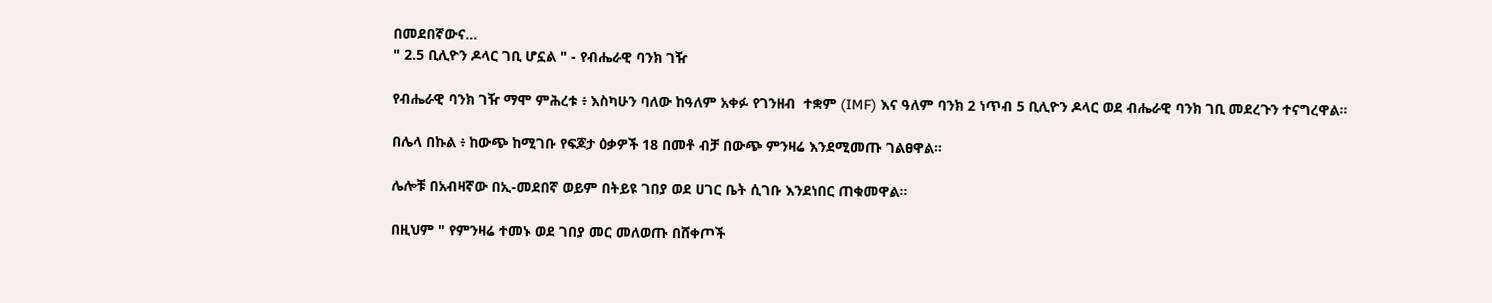በመደበኛውና…
" 2.5 ቢሊዮን ዶላር ገቢ ሆኗል " - የብሔራዊ ባንክ ገዥ

የብሔራዊ ባንክ ገዥ ማሞ ምሕረቱ ፥ እስካሁን ባለው ከዓለም አቀፉ የገንዘብ  ተቋም (IMF) እና ዓለም ባንክ 2 ነጥብ 5 ቢሊዮን ዶላር ወደ ብሔራዊ ባንክ ገቢ መደረጉን ተናግረዋል።

በሌላ በኩል ፥ ከውጭ ከሚገቡ የፍጆታ ዕቃዎች 18 በመቶ ብቻ በውጭ ምንዛሬ እንደሚመጡ ገልፀዋል።

ሌሎቹ በአብዛኛው በኢ-መደበኛ ወይም በትይዩ ገበያ ወደ ሀገር ቤት ሲገቡ እንደነበር ጠቁመዋል።

በዚህም " የምንዛሬ ተመኑ ወደ ገበያ መር መለወጡ በሸቀጦች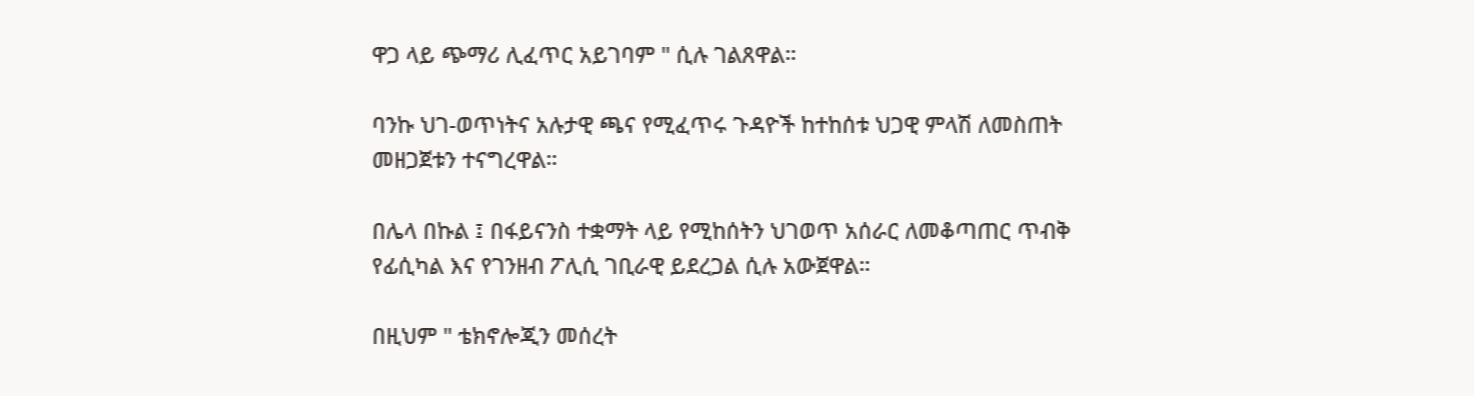ዋጋ ላይ ጭማሪ ሊፈጥር አይገባም " ሲሉ ገልጸዋል።

ባንኩ ህገ-ወጥነትና አሉታዊ ጫና የሚፈጥሩ ጉዳዮች ከተከሰቱ ህጋዊ ምላሽ ለመስጠት መዘጋጀቱን ተናግረዋል።

በሌላ በኩል ፤ በፋይናንስ ተቋማት ላይ የሚከሰትን ህገወጥ አሰራር ለመቆጣጠር ጥብቅ የፊሲካል እና የገንዘብ ፖሊሲ ገቢራዊ ይደረጋል ሲሉ አውጀዋል።

በዚህም " ቴክኖሎጂን መሰረት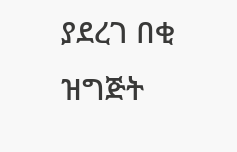ያደረገ በቂ ዝግጅት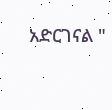አድርገናል "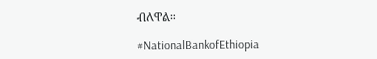ብለዋል።

#NationalBankofEthiopia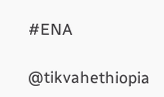#ENA

@tikvahethiopia